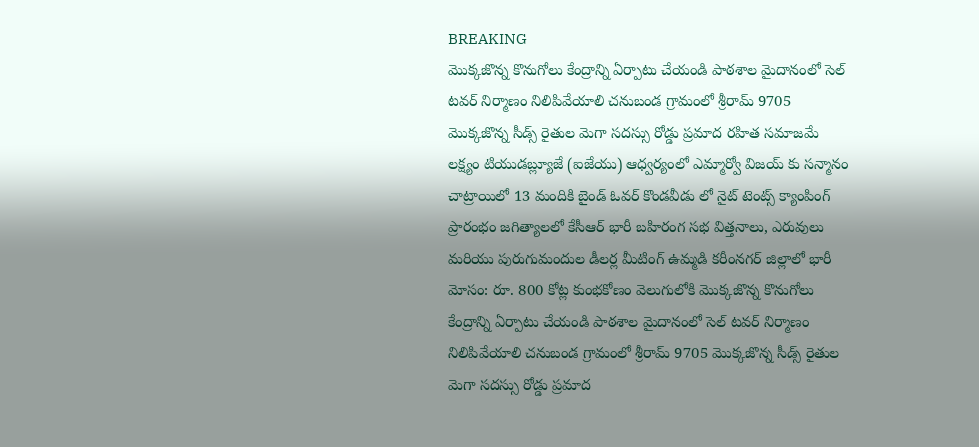BREAKING
మొక్కజొన్న కొనుగోలు కేంద్రాన్ని ఏర్పాటు చేయండి పాఠశాల మైదానంలో సెల్ టవర్ నిర్మాణం నిలిపివేయాలి చనుబండ గ్రామంలో శ్రీరామ్ 9705 మొక్కజొన్న సీడ్స్ రైతుల మెగా సదస్సు రోడ్డు ప్రమాద రహిత సమాజమే లక్ష్యం టియుడబ్ల్యూజే (ఐజేయు) ఆధ్వర్యంలో ఎమ్మార్వో విజయ్ కు సన్మానం చాట్రాయిలో 13 మందికి బైండ్ ఓవర్ కొండవీడు లో నైట్ టెంట్స్ క్యాంపింగ్ ప్రారంభం జగిత్యాలలో కేసీఆర్ భారీ బహిరంగ సభ విత్తనాలు, ఎరువులు మరియు పురుగుమందుల డీలర్ల మీటింగ్ ఉమ్మడి కరీంనగర్ జిల్లాలో భారీ మోసం: రూ. 800 కోట్ల కుంభకోణం వెలుగులోకి మొక్కజొన్న కొనుగోలు కేంద్రాన్ని ఏర్పాటు చేయండి పాఠశాల మైదానంలో సెల్ టవర్ నిర్మాణం నిలిపివేయాలి చనుబండ గ్రామంలో శ్రీరామ్ 9705 మొక్కజొన్న సీడ్స్ రైతుల మెగా సదస్సు రోడ్డు ప్రమాద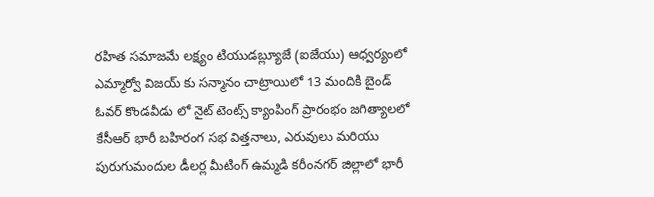రహిత సమాజమే లక్ష్యం టియుడబ్ల్యూజే (ఐజేయు) ఆధ్వర్యంలో ఎమ్మార్వో విజయ్ కు సన్మానం చాట్రాయిలో 13 మందికి బైండ్ ఓవర్ కొండవీడు లో నైట్ టెంట్స్ క్యాంపింగ్ ప్రారంభం జగిత్యాలలో కేసీఆర్ భారీ బహిరంగ సభ విత్తనాలు, ఎరువులు మరియు పురుగుమందుల డీలర్ల మీటింగ్ ఉమ్మడి కరీంనగర్ జిల్లాలో భారీ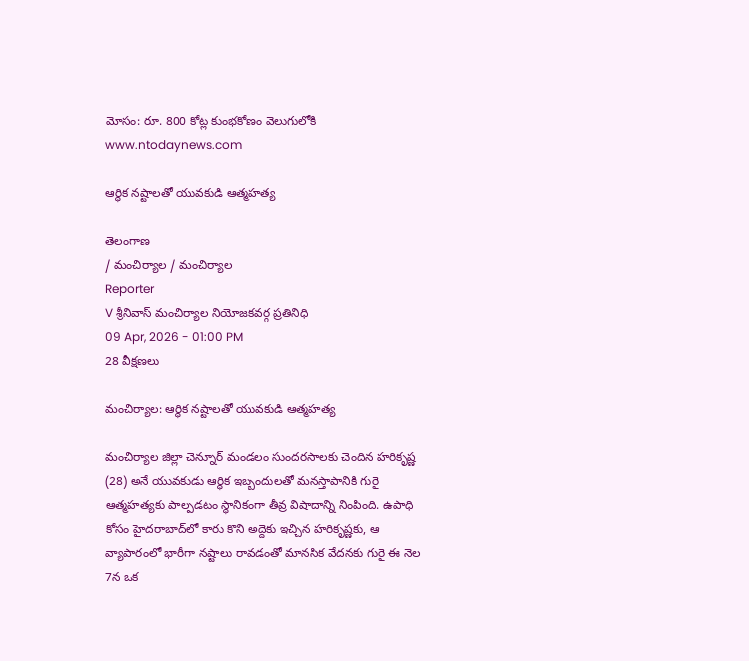మోసం: రూ. 800 కోట్ల కుంభకోణం వెలుగులోకి
www.ntodaynews.com

ఆర్థిక నష్టాలతో యువకుడి ఆత్మహత్య

తెలంగాణ
/ మంచిర్యాల / మంచిర్యాల
Reporter
V శ్రీనివాస్ మంచిర్యాల నియోజకవర్గ ప్రతినిధి
09 Apr, 2026 - 01:00 PM
28 వీక్షణలు

మంచిర్యాల: ఆర్థిక నష్టాలతో యువకుడి ఆత్మహత్య

మంచిర్యాల జిల్లా చెన్నూర్ మండలం సుందరసాలకు చెందిన హరికృష్ణ (28) అనే యువకుడు ఆర్థిక ఇబ్బందులతో మనస్తాపానికి గురై ఆత్మహత్యకు పాల్పడటం స్థానికంగా తీవ్ర విషాదాన్ని నింపింది. ఉపాధి కోసం హైదరాబాద్‌లో కారు కొని అద్దెకు ఇచ్చిన హరికృష్ణకు, ఆ వ్యాపారంలో భారీగా నష్టాలు రావడంతో మానసిక వేదనకు గురై ఈ నెల 7న ఒక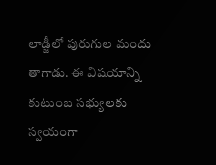లాడ్జీలో పురుగుల మందు తాగాడు. ఈ విషయాన్ని కుటుంబ సభ్యులకు స్వయంగా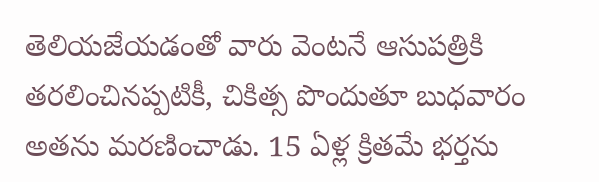తెలియజేయడంతో వారు వెంటనే ఆసుపత్రికి తరలించినప్పటికీ, చికిత్స పొందుతూ బుధవారం అతను మరణించాడు. 15 ఏళ్ల క్రితమే భర్తను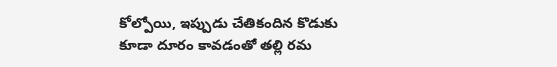కోల్పోయి, ఇప్పుడు చేతికందిన కొడుకు కూడా దూరం కావడంతో తల్లి రమ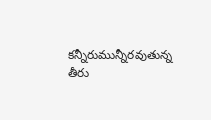కన్నీరుమున్నీరవుతున్న తీరు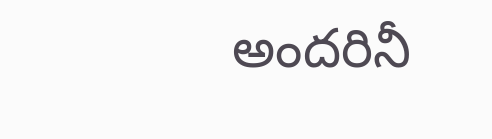అందరినీ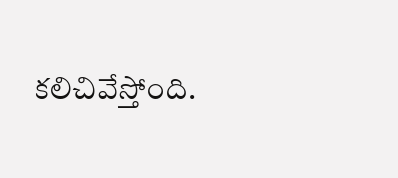కలిచివేస్తోంది.